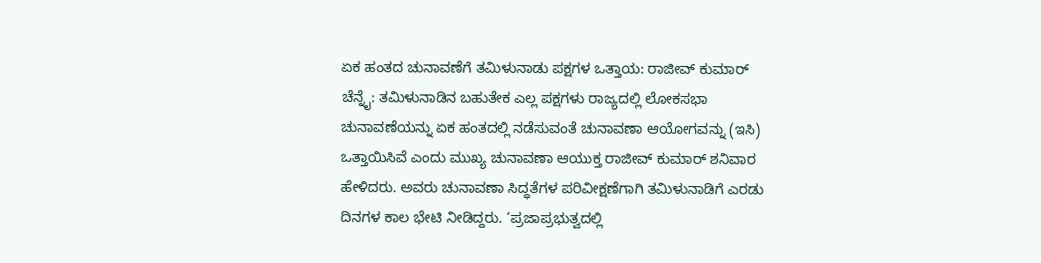ಏಕ ಹಂತದ ಚುನಾವಣೆಗೆ ತಮಿಳುನಾಡು ಪಕ್ಷಗಳ ಒತ್ತಾಯ: ರಾಜೀವ್ ಕುಮಾರ್ ಚೆನ್ನೈ: ತಮಿಳುನಾಡಿನ ಬಹುತೇಕ ಎಲ್ಲ ಪಕ್ಷಗಳು ರಾಜ್ಯದಲ್ಲಿ ಲೋಕಸಭಾ ಚುನಾವಣೆಯನ್ನು ಏಕ ಹಂತದಲ್ಲಿ ನಡೆಸುವಂತೆ ಚುನಾವಣಾ ಆಯೋಗವನ್ನು (ಇಸಿ) ಒತ್ತಾಯಿಸಿವೆ ಎಂದು ಮುಖ್ಯ ಚುನಾವಣಾ ಆಯುಕ್ತ ರಾಜೀವ್ ಕುಮಾರ್ ಶನಿವಾರ ಹೇಳಿದರು. ಅವರು ಚುನಾವಣಾ ಸಿದ್ಧತೆಗಳ ಪರಿವೀಕ್ಷಣೆಗಾಗಿ ತಮಿಳುನಾಡಿಗೆ ಎರಡು ದಿನಗಳ ಕಾಲ ಭೇಟಿ ನೀಡಿದ್ದರು. ‘ಪ್ರಜಾಪ್ರಭುತ್ವದಲ್ಲಿ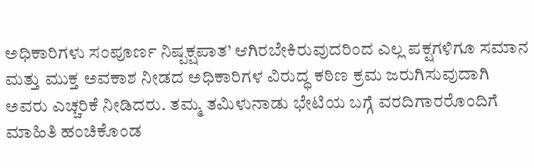ಅಧಿಕಾರಿಗಳು ಸಂಪೂರ್ಣ ನಿಷ್ಪಕ್ಷಪಾತ’ ಆಗಿರಬೇಕಿರುವುದರಿಂದ ಎಲ್ಲ ಪಕ್ಷಗಳಿಗೂ ಸಮಾನ ಮತ್ತು ಮುಕ್ತ ಅವಕಾಶ ನೀಡದ ಅಧಿಕಾರಿಗಳ ವಿರುದ್ಧ ಕಠಿಣ ಕ್ರಮ ಜರುಗಿಸುವುದಾಗಿ ಅವರು ಎಚ್ಚರಿಕೆ ನೀಡಿದರು. ತಮ್ಮ ತಮಿಳುನಾಡು ಭೇಟಿಯ ಬಗ್ಗೆ ವರದಿಗಾರರೊಂದಿಗೆ ಮಾಹಿತಿ ಹಂಚಿಕೊಂಡ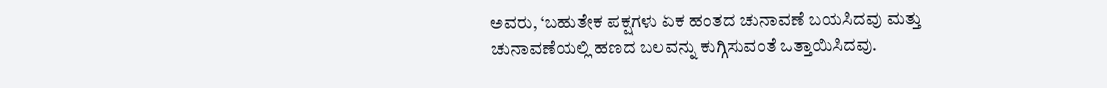ಅವರು, ‘ಬಹುತೇಕ ಪಕ್ಷಗಳು ಏಕ ಹಂತದ ಚುನಾವಣೆ ಬಯಸಿದವು ಮತ್ತು ಚುನಾವಣೆಯಲ್ಲಿ ಹಣದ ಬಲವನ್ನು ಕುಗ್ಗಿಸುವಂತೆ ಒತ್ತಾಯಿಸಿದವು.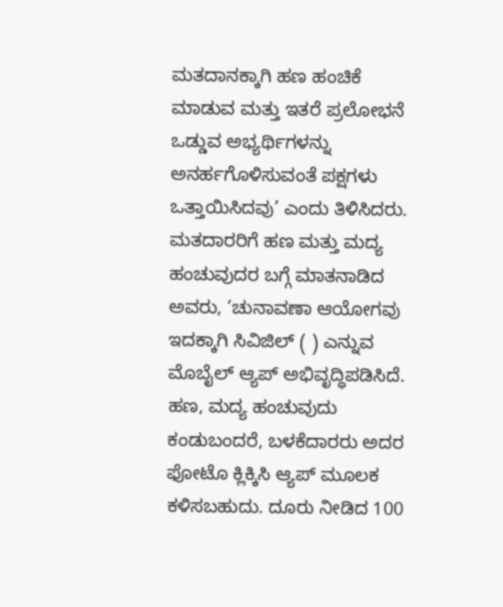ಮತದಾನಕ್ಕಾಗಿ ಹಣ ಹಂಚಿಕೆ ಮಾಡುವ ಮತ್ತು ಇತರೆ ಪ್ರಲೋಭನೆ ಒಡ್ಡುವ ಅಭ್ಯರ್ಥಿಗಳನ್ನು ಅನರ್ಹಗೊಳಿಸುವಂತೆ ಪಕ್ಷಗಳು ಒತ್ತಾಯಿಸಿದವು’ ಎಂದು ತಿಳಿಸಿದರು. ಮತದಾರರಿಗೆ ಹಣ ಮತ್ತು ಮದ್ಯ ಹಂಚುವುದರ ಬಗ್ಗೆ ಮಾತನಾಡಿದ ಅವರು, ‘ಚುನಾವಣಾ ಆಯೋಗವು ಇದಕ್ಕಾಗಿ ಸಿವಿಜಿಲ್ ( ) ಎನ್ನುವ ಮೊಬೈಲ್ ಆ್ಯಪ್ ಅಭಿವೃದ್ಧಿಪಡಿಸಿದೆ. ಹಣ, ಮದ್ಯ ಹಂಚುವುದು ಕಂಡುಬಂದರೆ, ಬಳಕೆದಾರರು ಅದರ ಫೋಟೊ ಕ್ಲಿಕ್ಕಿಸಿ ಆ್ಯಪ್‌ ಮೂಲಕ ಕಳಿಸಬಹುದು. ದೂರು ನೀಡಿದ 100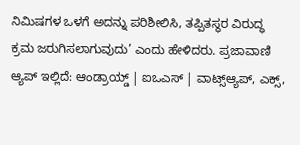ನಿಮಿಷಗಳ ಒಳಗೆ ಅದನ್ನು ಪರಿಶೀಲಿಸಿ, ತಪ್ಪಿತಸ್ಥರ ವಿರುದ್ಧ ಕ್ರಮ ಜರುಗಿಸಲಾಗುವುದು’ ಎಂದು ಹೇಳಿದರು. ಪ್ರಜಾವಾಣಿ ಆ್ಯಪ್ ಇಲ್ಲಿದೆ: ಆಂಡ್ರಾಯ್ಡ್ | ಐಒಎಸ್ | ವಾಟ್ಸ್ಆ್ಯಪ್, ಎಕ್ಸ್,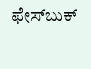ಫೇಸ್‌ಬುಕ್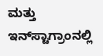ಮತ್ತು ಇನ್‌ಸ್ಟಾಗ್ರಾಂನಲ್ಲಿ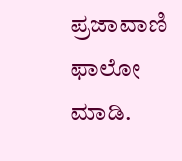ಪ್ರಜಾವಾಣಿ ಫಾಲೋ ಮಾಡಿ.